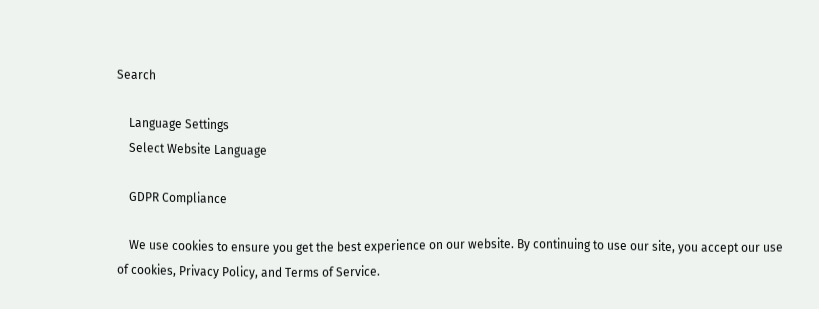Search

    Language Settings
    Select Website Language

    GDPR Compliance

    We use cookies to ensure you get the best experience on our website. By continuing to use our site, you accept our use of cookies, Privacy Policy, and Terms of Service.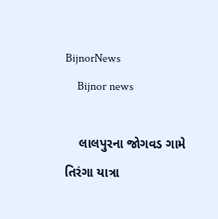BijnorNews
    Bijnor news

    લાલપુરના જોગવડ ગામે તિરંગા યાત્રા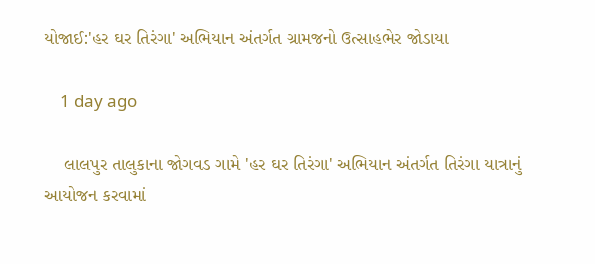યોજાઈ:'હર ઘર તિરંગા' અભિયાન અંતર્ગત ગ્રામજનો ઉત્સાહભેર જોડાયા

    1 day ago

    લાલપુર તાલુકાના જોગવડ ગામે 'હર ઘર તિરંગા' અભિયાન અંતર્ગત તિરંગા યાત્રાનું આયોજન કરવામાં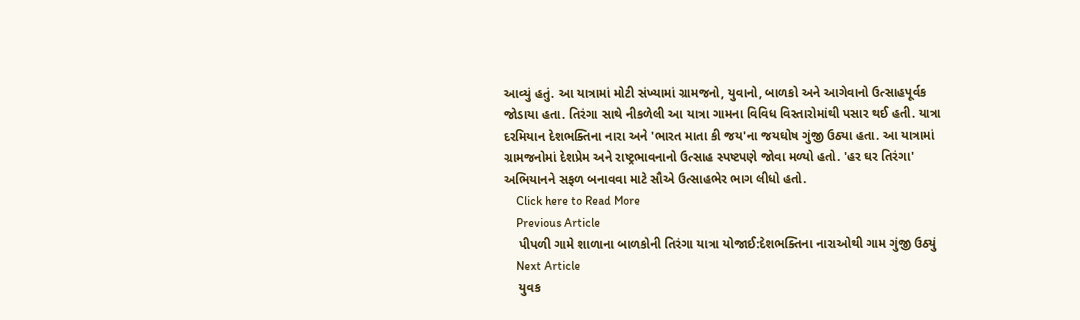આવ્યું હતું. આ યાત્રામાં મોટી સંખ્યામાં ગ્રામજનો, યુવાનો, બાળકો અને આગેવાનો ઉત્સાહપૂર્વક જોડાયા હતા. તિરંગા સાથે નીકળેલી આ યાત્રા ગામના વિવિધ વિસ્તારોમાંથી પસાર થઈ હતી. યાત્રા દરમિયાન દેશભક્તિના નારા અને 'ભારત માતા કી જય'ના જયઘોષ ગુંજી ઉઠ્યા હતા. આ યાત્રામાં ગ્રામજનોમાં દેશપ્રેમ અને રાષ્ટ્રભાવનાનો ઉત્સાહ સ્પષ્ટપણે જોવા મળ્યો હતો. 'હર ઘર તિરંગા' અભિયાનને સફળ બનાવવા માટે સૌએ ઉત્સાહભેર ભાગ લીધો હતો.
    Click here to Read More
    Previous Article
    પીપળી ગામે શાળાના બાળકોની તિરંગા યાત્રા યોજાઈ:દેશભક્તિના નારાઓથી ગામ ગુંજી ઉઠ્યું
    Next Article
    યુવક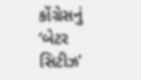કોંગ્રેસનું ‘બેટર સિટીઝ’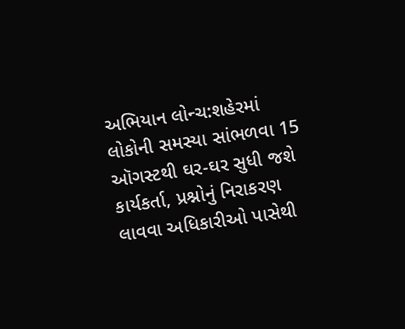અભિયાન લોન્ચ:શહેરમાં લોકોની સમસ્યા સાંભળવા 15 ઑગસ્ટથી ઘર-ઘર સુધી જશે કાર્યકર્તા, પ્રશ્નોનું નિરાકરણ લાવવા અધિકારીઓ પાસેથી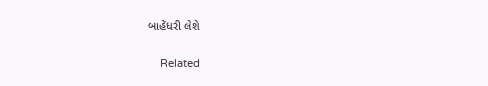બાહેંધરી લેશે

    Related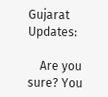Gujarat Updates:

    Are you sure? You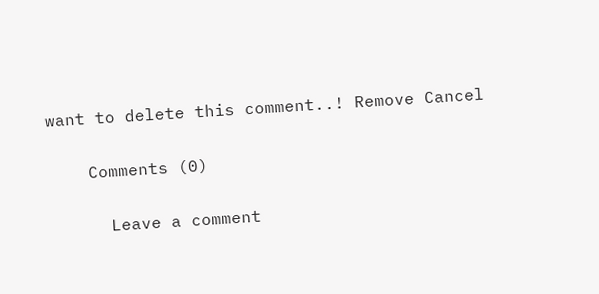want to delete this comment..! Remove Cancel

    Comments (0)

      Leave a comment